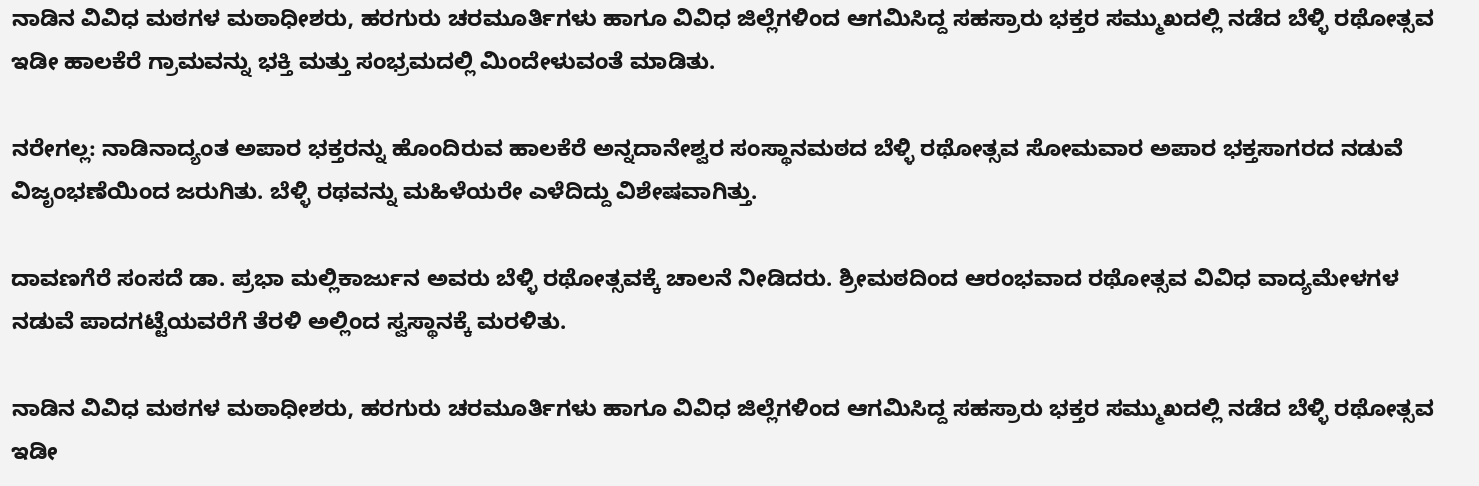ನಾಡಿನ ವಿವಿಧ ಮಠಗಳ ಮಠಾಧೀಶರು, ಹರಗುರು ಚರಮೂರ್ತಿಗಳು ಹಾಗೂ ವಿವಿಧ ಜಿಲ್ಲೆಗಳಿಂದ ಆಗಮಿಸಿದ್ದ ಸಹಸ್ರಾರು ಭಕ್ತರ ಸಮ್ಮುಖದಲ್ಲಿ ನಡೆದ ಬೆಳ್ಳಿ ರಥೋತ್ಸವ ಇಡೀ ಹಾಲಕೆರೆ ಗ್ರಾಮವನ್ನು ಭಕ್ತಿ ಮತ್ತು ಸಂಭ್ರಮದಲ್ಲಿ ಮಿಂದೇಳುವಂತೆ ಮಾಡಿತು.

ನರೇಗಲ್ಲ: ನಾಡಿನಾದ್ಯಂತ ಅಪಾರ ಭಕ್ತರನ್ನು ಹೊಂದಿರುವ ಹಾಲಕೆರೆ ಅನ್ನದಾನೇಶ್ವರ ಸಂಸ್ಥಾನಮಠದ ಬೆಳ್ಳಿ ರಥೋತ್ಸವ ಸೋಮವಾರ ಅಪಾರ ಭಕ್ತಸಾಗರದ ನಡುವೆ ವಿಜೃಂಭಣೆಯಿಂದ ಜರುಗಿತು. ಬೆಳ್ಳಿ ರಥವನ್ನು ಮಹಿಳೆಯರೇ ಎಳೆದಿದ್ದು ವಿಶೇಷವಾಗಿತ್ತು.

ದಾವಣಗೆರೆ ಸಂಸದೆ ಡಾ. ಪ್ರಭಾ ಮಲ್ಲಿಕಾರ್ಜುನ ಅವರು ಬೆಳ್ಳಿ ರಥೋತ್ಸವಕ್ಕೆ ಚಾಲನೆ ನೀಡಿದರು. ಶ್ರೀಮಠದಿಂದ ಆರಂಭವಾದ ರಥೋತ್ಸವ ವಿವಿಧ ವಾದ್ಯಮೇಳಗಳ ನಡುವೆ ಪಾದಗಟ್ಟೆಯವರೆಗೆ ತೆರಳಿ ಅಲ್ಲಿಂದ ಸ್ವಸ್ಥಾನಕ್ಕೆ ಮರಳಿತು.

ನಾಡಿನ ವಿವಿಧ ಮಠಗಳ ಮಠಾಧೀಶರು, ಹರಗುರು ಚರಮೂರ್ತಿಗಳು ಹಾಗೂ ವಿವಿಧ ಜಿಲ್ಲೆಗಳಿಂದ ಆಗಮಿಸಿದ್ದ ಸಹಸ್ರಾರು ಭಕ್ತರ ಸಮ್ಮುಖದಲ್ಲಿ ನಡೆದ ಬೆಳ್ಳಿ ರಥೋತ್ಸವ ಇಡೀ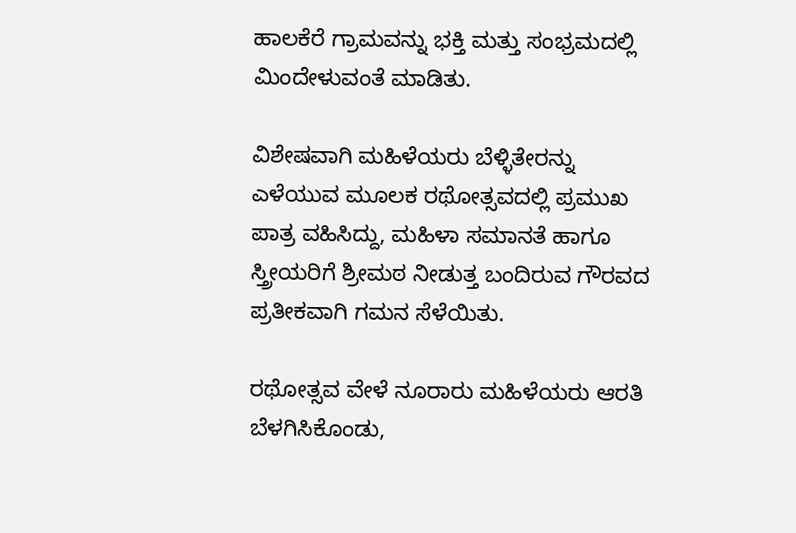ಹಾಲಕೆರೆ ಗ್ರಾಮವನ್ನು ಭಕ್ತಿ ಮತ್ತು ಸಂಭ್ರಮದಲ್ಲಿ ಮಿಂದೇಳುವಂತೆ ಮಾಡಿತು.

ವಿಶೇಷವಾಗಿ ಮಹಿಳೆಯರು ಬೆಳ್ಳಿತೇರನ್ನು ಎಳೆಯುವ ಮೂಲಕ ರಥೋತ್ಸವದಲ್ಲಿ ಪ್ರಮುಖ ಪಾತ್ರ ವಹಿಸಿದ್ದು, ಮಹಿಳಾ ಸಮಾನತೆ ಹಾಗೂ ಸ್ತ್ರೀಯರಿಗೆ ಶ್ರೀಮಠ ನೀಡುತ್ತ ಬಂದಿರುವ ಗೌರವದ ಪ್ರತೀಕವಾಗಿ ಗಮನ ಸೆಳೆಯಿತು.

ರಥೋತ್ಸವ ವೇಳೆ ನೂರಾರು ಮಹಿಳೆಯರು ಆರತಿ ಬೆಳಗಿಸಿಕೊಂಡು,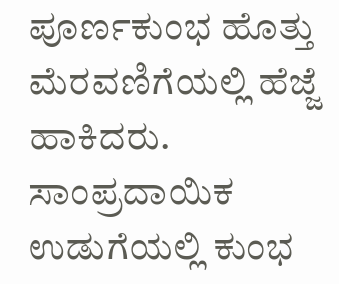ಪೂರ್ಣಕುಂಭ ಹೊತ್ತು ಮೆರವಣಿಗೆಯಲ್ಲಿ ಹೆಜ್ಜೆ ಹಾಕಿದರು. ಸಾಂಪ್ರದಾಯಿಕ ಉಡುಗೆಯಲ್ಲಿ ಕುಂಭ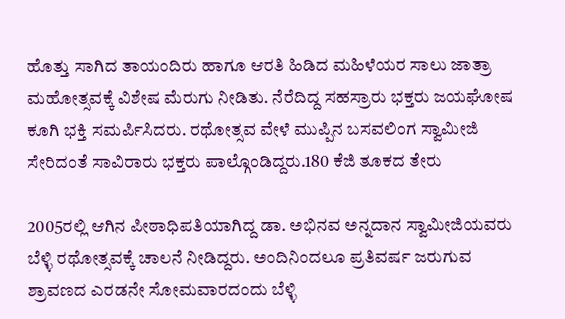ಹೊತ್ತು ಸಾಗಿದ ತಾಯಂದಿರು ಹಾಗೂ ಆರತಿ ಹಿಡಿದ ಮಹಿಳೆಯರ ಸಾಲು ಜಾತ್ರಾ ಮಹೋತ್ಸವಕ್ಕೆ ವಿಶೇಷ ಮೆರುಗು ನೀಡಿತು. ನೆರೆದಿದ್ದ ಸಹಸ್ರಾರು ಭಕ್ತರು ಜಯಘೋಷ ಕೂಗಿ ಭಕ್ತಿ ಸಮರ್ಪಿಸಿದರು. ರಥೋತ್ಸವ ವೇಳೆ ಮುಪ್ಪಿನ ಬಸವಲಿಂಗ ಸ್ವಾಮೀಜಿ ಸೇರಿದಂತೆ ಸಾವಿರಾರು ಭಕ್ತರು ಪಾಲ್ಗೊಂಡಿದ್ದರು.180 ಕೆಜಿ ತೂಕದ ತೇರು

2005ರಲ್ಲಿ ಆಗಿನ ಪೀಠಾಧಿಪತಿಯಾಗಿದ್ದ ಡಾ. ಅಭಿನವ ಅನ್ನದಾನ ಸ್ವಾಮೀಜಿಯವರು ಬೆಳ್ಳಿ ರಥೋತ್ಸವಕ್ಕೆ ಚಾಲನೆ ನೀಡಿದ್ದರು. ಅಂದಿನಿಂದಲೂ ಪ್ರತಿವರ್ಷ ಜರುಗುವ ಶ್ರಾವಣದ ಎರಡನೇ ಸೋಮವಾರದಂದು ಬೆಳ್ಳಿ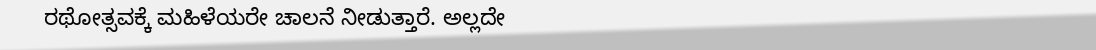ರಥೋತ್ಸವಕ್ಕೆ ಮಹಿಳೆಯರೇ ಚಾಲನೆ ನೀಡುತ್ತಾರೆ. ಅಲ್ಲದೇ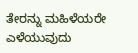ತೇರನ್ನು ಮಹಿಳೆಯರೇ ಎಳೆಯುವುದು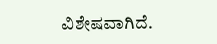ವಿಶೇಷವಾಗಿದೆ.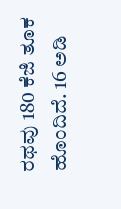ರಥವು 180 ಕೆಜಿ ತೂಕ ಹೊಂದಿದೆ. 16 ಅಡಿ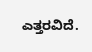ಎತ್ತರವಿದೆ.